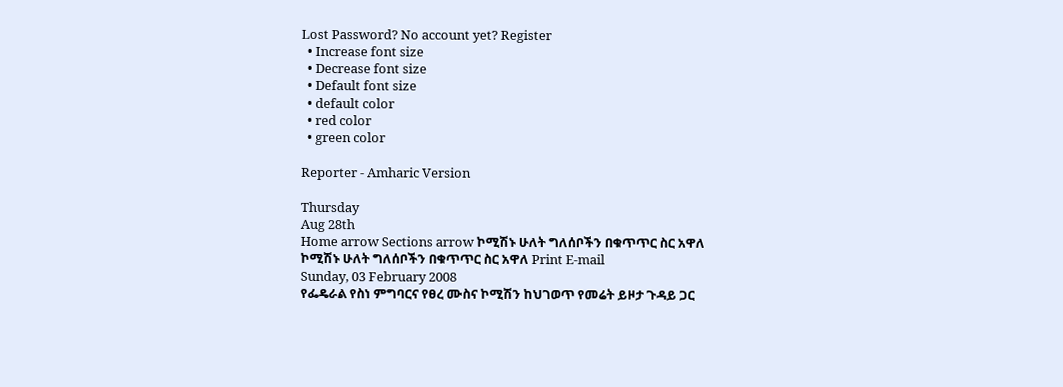Lost Password? No account yet? Register
  • Increase font size
  • Decrease font size
  • Default font size
  • default color
  • red color
  • green color

Reporter - Amharic Version

Thursday
Aug 28th
Home arrow Sections arrow ኮሚሽኑ ሁለት ግለሰቦችን በቁጥጥር ስር አዋለ
ኮሚሽኑ ሁለት ግለሰቦችን በቁጥጥር ስር አዋለ Print E-mail
Sunday, 03 February 2008
የፌዴራል የስነ ምግባርና የፀረ ሙስና ኮሚሽን ከህገወጥ የመሬት ይዞታ ጉዳይ ጋር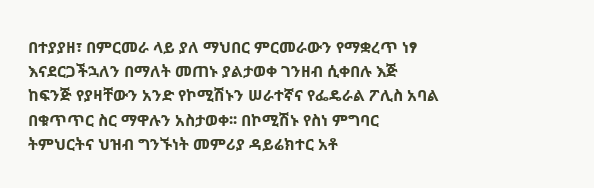በተያያዘ፣ በምርመራ ላይ ያለ ማህበር ምርመራውን የማቋረጥ ነፃ እናደርጋችኋለን በማለት መጠኑ ያልታወቀ ገንዘብ ሲቀበሉ እጅ ከፍንጅ የያዛቸውን አንድ የኮሚሽኑን ሠራተኛና የፌዴራል ፖሊስ አባል በቁጥጥር ስር ማዋሉን አስታወቀ፡፡ በኮሚሽኑ የስነ ምግባር ትምህርትና ህዝብ ግንኙነት መምሪያ ዳይሬክተር አቶ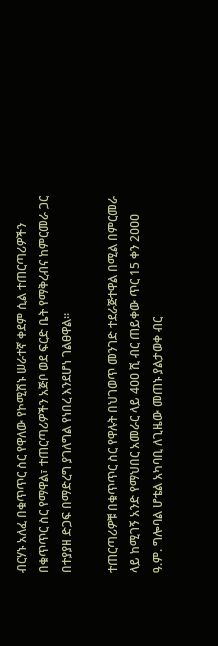ብርሃኑ አለፈ በቁጥጥር ስር የዋለው የኮሚሽኑ ሠራተኛ ቀደም ሲል ተጠርጣሪዎችን በቁጥጥር ስር የማዋል፣ ተጠርጣሪዎችን አጅቦ ወደ ፍርድ ቤት የማቅረብና ከምርመራ ጋር በተያያዘ ድጋፍ በማድረግ ያገለግል የነበረ እንደሆነ ገልፀዋል፡፡

ተጠርጣሪዎቹ በቁጥጥር ስር የዋሉት በህገወጥ መንገድ ተደራጅተዋል በሚል በምርመራ ላይ ከሚገኝ አንድ የማህበር አመራር ላይ 4ዐዐ ሺ ብር ጠይቀው ጥር 15 ቀን 2ዐዐዐ ዓ.ም. ግሎባል ሆቴል አካባቢ ለጊዜው መጠኑ ያልታወቀ ብር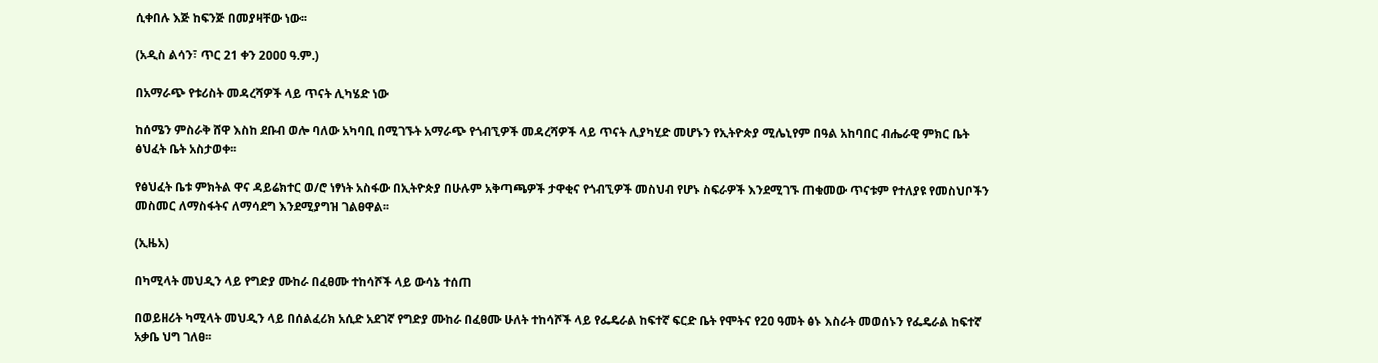ሲቀበሉ እጅ ከፍንጅ በመያዛቸው ነው፡፡

(አዲስ ልሳን፣ ጥር 21 ቀን 2ዐዐዐ ዓ.ም.)

በአማራጭ የቱሪስት መዳረሻዎች ላይ ጥናት ሊካሄድ ነው

ከሰሜን ምስራቅ ሸዋ እስከ ደቡብ ወሎ ባለው አካባቢ በሚገኙት አማራጭ የጎብኚዎች መዳረሻዎች ላይ ጥናት ሊያካሂድ መሆኑን የኢትዮጵያ ሚሌኒየም በዓል አከባበር ብሔራዊ ምክር ቤት ፅህፈት ቤት አስታወቀ፡፡

የፅህፈት ቤቱ ምክትል ዋና ዳይሬክተር ወ/ሮ ነፃነት አስፋው በኢትዮጵያ በሁሉም አቅጣጫዎች ታዋቂና የጎብኚዎች መስህብ የሆኑ ስፍራዎች እንደሚገኙ ጠቁመው ጥናቱም የተለያዩ የመስህቦችን መስመር ለማስፋትና ለማሳደግ እንደሚያግዝ ገልፀዋል፡፡

(ኢዜአ)

በካሚላት መህዲን ላይ የግድያ ሙከራ በፈፀሙ ተከሳሾች ላይ ውሳኔ ተሰጠ

በወይዘሪት ካሚላት መህዲን ላይ በሰልፈሪክ አሲድ አደገኛ የግድያ ሙከራ በፈፀሙ ሁለት ተከሳሾች ላይ የፌዴራል ከፍተኛ ፍርድ ቤት የሞትና የ2ዐ ዓመት ፅኑ እስራት መወሰኑን የፌዴራል ከፍተኛ አቃቤ ህግ ገለፀ፡፡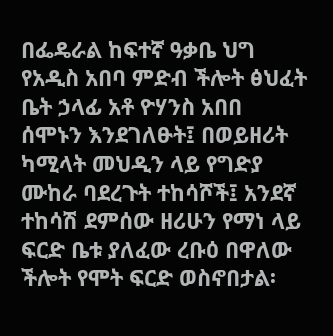በፌዴራል ከፍተኛ ዓቃቤ ህግ የአዲስ አበባ ምድብ ችሎት ፅህፈት ቤት ኃላፊ አቶ ዮሃንስ አበበ ሰሞኑን እንደገለፁት፤ በወይዘሪት ካሚላት መህዲን ላይ የግድያ ሙከራ ባደረጉት ተከሳሾች፤ አንደኛ ተከሳሽ ደምሰው ዘሪሁን የማነ ላይ ፍርድ ቤቱ ያለፈው ረቡዕ በዋለው ችሎት የሞት ፍርድ ወስኖበታል፡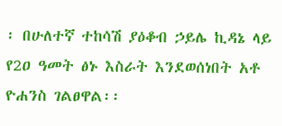፡ በሁለተኛ ተከሳሽ ያዕቆብ ኃይሌ ኪዳኔ ላይ የ2ዐ ዓመት ፅኑ እስራት እንደወሰነበት አቶ ዮሐንስ ገልፀዋል፡፡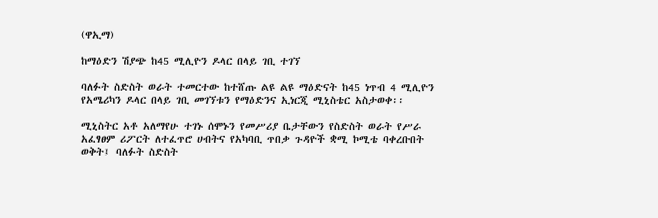(ዋኢማ)

ከማዕድን ሽያጭ ከ45 ሚሊዮን ዶላር በላይ ገቢ ተገኘ

ባለፉት ስድስት ወራት ተመርተው ከተሸጡ ልዩ ልዩ ማዕድናት ከ45 ነጥብ 4 ሚሊዮን የአሜሪካን ዶላር በላይ ገቢ መገኘቱን የማዕድንና ኢነርጂ ሚኒስቴር አስታወቀ፡፡

ሚኒስትር አቶ አለማየሁ ተገኑ ሰሞኑን የመሥሪያ ቤታቸውን የስድስት ወራት የሥራ አፈፃፀም ሪፖርት ለተፈጥሮ ሀብትና የአካባቢ ጥበቃ ጉዳዮች ቋሚ ኮሚቴ ባቀረቡበት ወቅት፤ ባለፉት ስድስት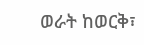ወራት ከወርቅ፣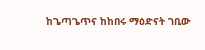ከጌጣጌጥና ከከበሩ ማዕድናት ገቢው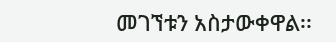መገኘቱን አስታውቀዋል፡፡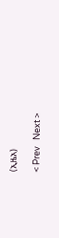(ኢዜአ)

< Prev   Next >